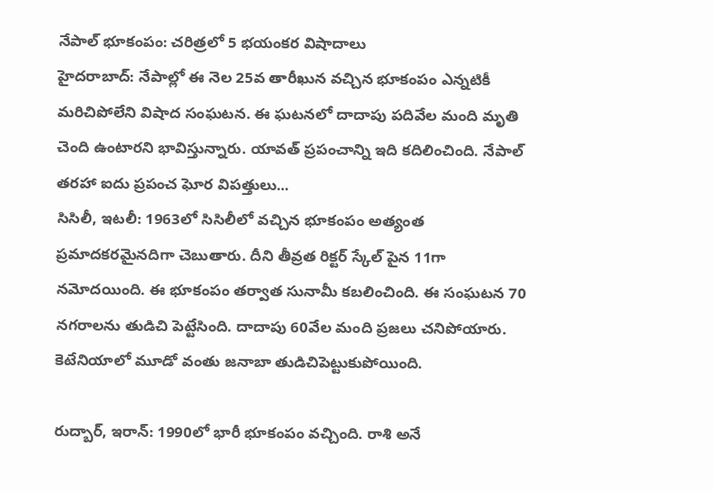నేపాల్ భూకంపం: చరిత్రలో 5 భయంకర విషాదాలు
హైదరాబాద్: నేపాల్లో ఈ నెల 25వ తారీఖున వచ్చిన భూకంపం ఎన్నటికీ మరిచిపోలేని విషాద సంఘటన. ఈ ఘటనలో దాదాపు పదివేల మంది మృతి చెంది ఉంటారని భావిస్తున్నారు. యావత్ ప్రపంచాన్ని ఇది కదిలించింది. నేపాల్ తరహా ఐదు ప్రపంచ ఘోర విపత్తులు...
సిసిలీ, ఇటలీ: 1963లో సిసిలీలో వచ్చిన భూకంపం అత్యంత ప్రమాదకరమైనదిగా చెబుతారు. దీని తీవ్రత రిక్టర్ స్కేల్ పైన 11గా నమోదయింది. ఈ భూకంపం తర్వాత సునామీ కబలించింది. ఈ సంఘటన 70 నగరాలను తుడిచి పెట్టేసింది. దాదాపు 60వేల మంది ప్రజలు చనిపోయారు. కెటేనియాలో మూడో వంతు జనాబా తుడిచిపెట్టుకుపోయింది.

రుద్బార్, ఇరాన్: 1990లో భారీ భూకంపం వచ్చింది. రాశి అనే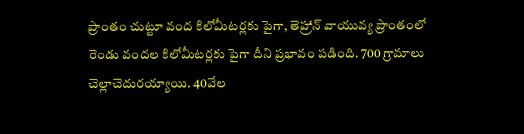ప్రాంతం చుట్టూ వంద కిలోమీటర్లకు పైగా, తెహ్రాన్ వాయువ్య ప్రాంతంలో రెండు వందల కిలోమీటర్లకు పైగా దీని ప్రభావం పడింది. 700 గ్రామాలు చెల్లాచెదురయ్యాయి. 40వేల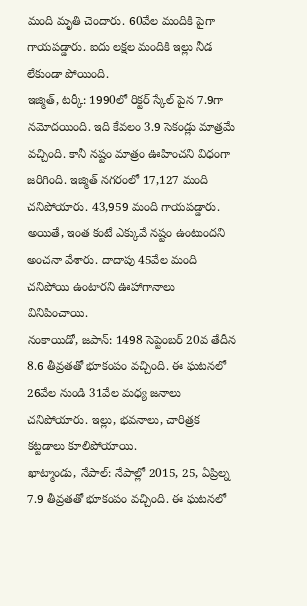మంది మృతి చెందారు. 60వేల మందికి పైగా గాయపడ్డారు. ఐదు లక్షల మందికి ఇల్లు నీడ లేకుండా పోయింది.
ఇజ్మిత్, టర్కీ: 1990లో రిక్టర్ స్కేల్ పైన 7.9గా నమోదయింది. ఇది కేవలం 3.9 సెకండ్లు మాత్రమే వచ్చింది. కానీ నష్టం మాత్రం ఊహించని విధంగా జరిగింది. ఇజ్మిత్ నగరంలో 17,127 మంది చనిపోయారు. 43,959 మంది గాయపడ్డారు. అయితే, ఇంత కంటే ఎక్కువే నష్టం ఉంటుందని అంచనా వేశారు. దాదాపు 45వేల మంది చనిపోయి ఉంటారని ఊహాగానాలు వినిపించాయి.
నంకాయిడో, జపాన్: 1498 సెప్టెంబర్ 20వ తేదీన 8.6 తీవ్రతతో భూకంపం వచ్చింది. ఈ ఘటనలో 26వేల నుండి 31వేల మధ్య జనాలు చనిపోయారు. ఇల్లు, భవనాలు, చారిత్రక కట్టడాలు కూలిపోయాయి.
ఖాట్మాండు, నేపాల్: నేపాల్లో 2015, 25, ఏప్రిల్న 7.9 తీవ్రతతో భూకంపం వచ్చింది. ఈ ఘటనలో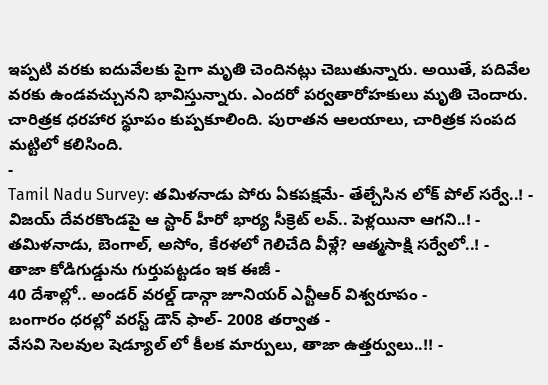ఇప్పటి వరకు ఐదువేలకు పైగా మృతి చెందినట్లు చెబుతున్నారు. అయితే, పదివేల వరకు ఉండవచ్చునని భావిస్తున్నారు. ఎందరో పర్వతారోహకులు మృతి చెందారు. చారిత్రక ధరహార స్థూపం కుప్పకూలింది. పురాతన ఆలయాలు, చారిత్రక సంపద మట్టిలో కలిసింది.
-
Tamil Nadu Survey: తమిళనాడు పోరు ఏకపక్షమే- తేల్చేసిన లోక్ పోల్ సర్వే..! -
విజయ్ దేవరకొండపై ఆ స్టార్ హీరో భార్య సీక్రెట్ లవ్.. పెళ్లయినా ఆగని..! -
తమిళనాడు, బెంగాల్, అసోం, కేరళలో గెలిచేది వీళ్లే? ఆత్మసాక్షి సర్వేలో..! -
తాజా కోడిగుడ్డును గుర్తుపట్టడం ఇక ఈజీ -
40 దేశాల్లో.. అండర్ వరల్డ్ డాన్గా జూనియర్ ఎన్టీఆర్ విశ్వరూపం -
బంగారం ధరల్లో వరస్ట్ డౌన్ ఫాల్- 2008 తర్వాత -
వేసవి సెలవుల షెడ్యూల్ లో కీలక మార్పులు, తాజా ఉత్తర్వులు..!! -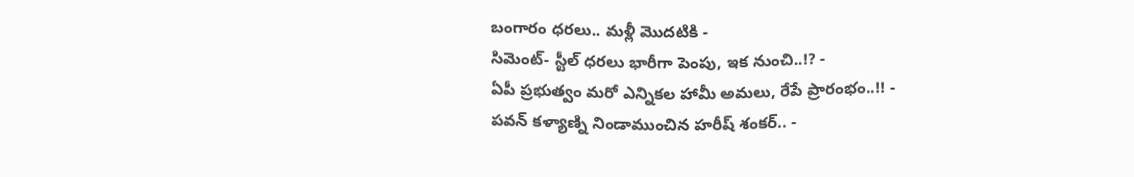బంగారం ధరలు.. మళ్లీ మొదటికి -
సిమెంట్- స్టీల్ ధరలు భారీగా పెంపు, ఇక నుంచి..!? -
ఏపీ ప్రభుత్వం మరో ఎన్నికల హామీ అమలు, రేపే ప్రారంభం..!! -
పవన్ కళ్యాణ్ని నిండాముంచిన హరీష్ శంకర్.. -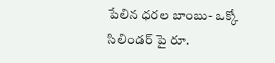పేలిన ధరల బాంబు- ఒక్కో సిలిండర్ పై రూ.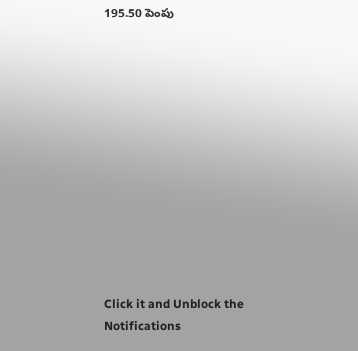195.50 పెంపు












Click it and Unblock the Notifications